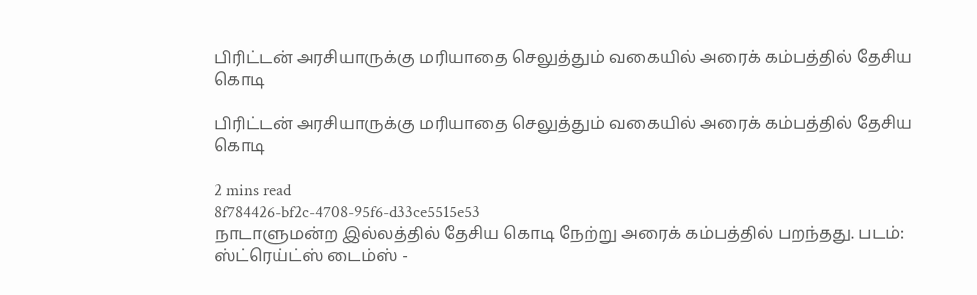பிரிட்டன் அரசியாருக்கு மரியாதை செலுத்தும் வகையில் அரைக் கம்பத்தில் தேசிய கொடி

பிரிட்டன் அரசியாருக்கு மரியாதை செலுத்தும் வகையில் அரைக் கம்பத்தில் தேசிய கொடி

2 mins read
8f784426-bf2c-4708-95f6-d33ce5515e53
நாடாளுமன்ற இல்லத்தில் தேசிய கொடி நேற்று அரைக் கம்பத்தில் பறந்தது. படம்: ஸ்ட்ரெய்ட்ஸ் டைம்ஸ் -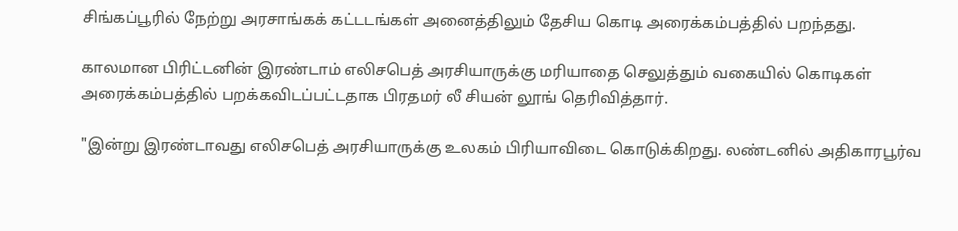சிங்கப்பூரில் நேற்று அரசாங்கக் கட்டடங்கள் அனைத்திலும் தேசிய கொடி அரைக்கம்பத்தில் பறந்தது.

காலமான பிரிட்டனின் இரண்டாம் எலிசபெத் அரசியாருக்கு மரியாதை செலுத்தும் வகையில் கொடிகள் அரைக்கம்பத்தில் பறக்கவிடப்பட்டதாக பிரதமர் லீ சியன் லூங் தெரிவித்தார்.

"இன்று இரண்டாவது எலிசபெத் அரசியாருக்கு உலகம் பிரியாவிடை கொடுக்கிறது. லண்டனில் அதிகாரபூர்வ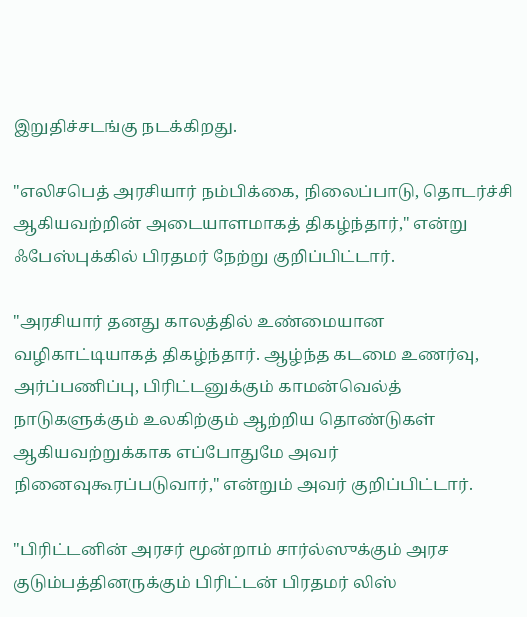இறுதிச்சடங்கு நடக்கிறது.

"எலிசபெத் அரசியார் நம்பிக்கை, நிலைப்பாடு, தொடர்ச்சி ஆகியவற்றின் அடையாளமாகத் திகழ்ந்தார்," என்று ஃபேஸ்புக்கில் பிரதமர் நேற்று குறிப்பிட்டார்.

"அரசியார் தனது காலத்தில் உண்மையான வழிகாட்டியாகத் திகழ்ந்தார். ஆழ்ந்த கடமை உணர்வு, அர்ப்பணிப்பு, பிரிட்டனுக்கும் காமன்வெல்த் நாடுகளுக்கும் உலகிற்கும் ஆற்றிய தொண்டுகள் ஆகியவற்றுக்காக எப்போதுமே அவர் நினைவுகூரப்படுவார்," என்றும் அவர் குறிப்பிட்டார்.

"பிரிட்டனின் அரசர் மூன்றாம் சார்ல்ஸுக்கும் அரச குடும்பத்தினருக்கும் பிரிட்டன் பிரதமர் லிஸ்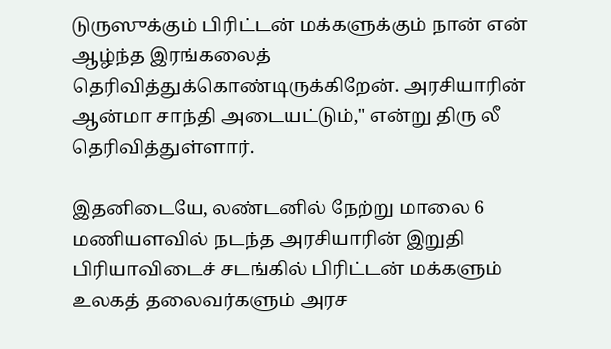டுருஸுக்கும் பிரிட்டன் மக்களுக்கும் நான் என் ஆழ்ந்த இரங்கலைத் தெரிவித்துக்கொண்டிருக்கிறேன். அரசியாரின் ஆன்மா சாந்தி அடையட்டும்," என்று திரு லீ தெரிவித்துள்ளார்.

இதனிடையே, லண்டனில் நேற்று மாலை 6 மணியளவில் நடந்த அரசியாரின் இறுதி பிரியாவிடைச் சடங்கில் பிரிட்டன் மக்களும் உலகத் தலைவர்களும் அரச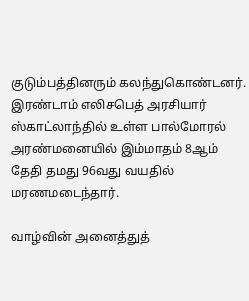குடும்பத்தினரும் கலந்துகொண்டனர். இரண்டாம் எலிசபெத் அரசியார் ஸ்காட்லாந்தில் உள்ள பால்மோரல் அரண்மனையில் இம்மாதம் 8ஆம் தேதி தமது 96வது வயதில் மரணமடைந்தார்.

வாழ்வின் அனைத்துத்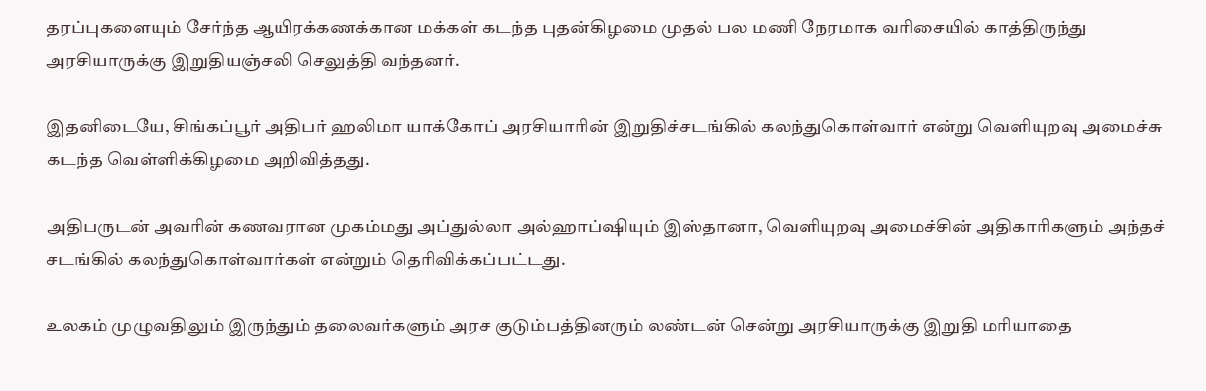தரப்புகளையும் சேர்ந்த ஆயிரக்கணக்கான மக்கள் கடந்த புதன்கிழமை முதல் பல மணி நேரமாக வரிசையில் காத்திருந்து அரசியாருக்கு இறுதியஞ்சலி செலுத்தி வந்தனர்.

இதனிடையே, சிங்கப்பூர் அதிபர் ஹலிமா யாக்கோப் அரசியாரின் இறுதிச்சடங்கில் கலந்துகொள்வார் என்று வெளியுறவு அமைச்சு கடந்த வெள்ளிக்கிழமை அறிவித்தது.

அதிபருடன் அவரின் கணவரான முகம்மது அப்துல்லா அல்ஹாப்ஷியும் இஸ்தானா, வெளியுறவு அமைச்சின் அதிகாரிகளும் அந்தச் சடங்கில் கலந்துகொள்வார்கள் என்றும் தெரிவிக்கப்பட்டது.

உலகம் முழுவதிலும் இருந்தும் தலைவர்களும் அரச குடும்பத்தினரும் லண்டன் சென்று அரசியாருக்கு இறுதி மரியாதை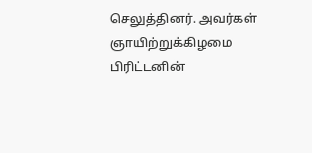செலுத்தினர். அவர்கள் ஞாயிற்றுக்கிழமை பிரிட்டனின்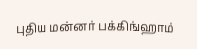புதிய மன்னர் பக்கிங்ஹாம்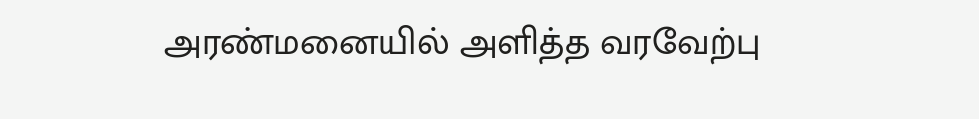அரண்மனையில் அளித்த வரவேற்பு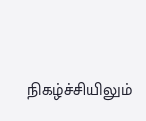நிகழ்ச்சியிலும்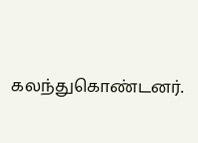கலந்துகொண்டனர்.